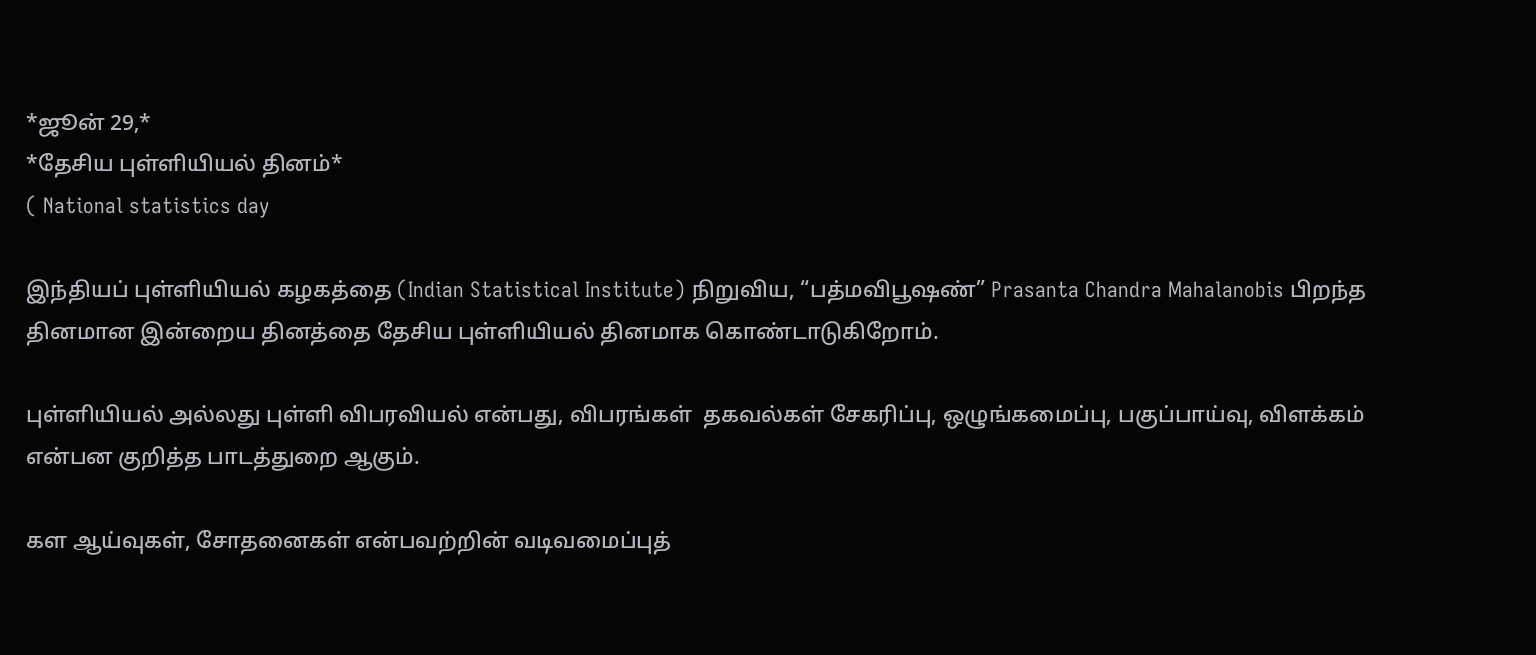*ஜூன் 29,*
*தேசிய புள்ளியியல் தினம்*
( National statistics day

இந்தியப் புள்ளியியல் கழகத்தை (Indian Statistical Institute) நிறுவிய, “பத்மவிபூஷண்” Prasanta Chandra Mahalanobis பிறந்த தினமான இன்றைய தினத்தை தேசிய புள்ளியியல் தினமாக கொண்டாடுகிறோம்.

புள்ளியியல் அல்லது புள்ளி விபரவியல் என்பது, விபரங்கள்  தகவல்கள் சேகரிப்பு, ஒழுங்கமைப்பு, பகுப்பாய்வு, விளக்கம் என்பன குறித்த பாடத்துறை ஆகும்.

கள ஆய்வுகள், சோதனைகள் என்பவற்றின் வடிவமைப்புத்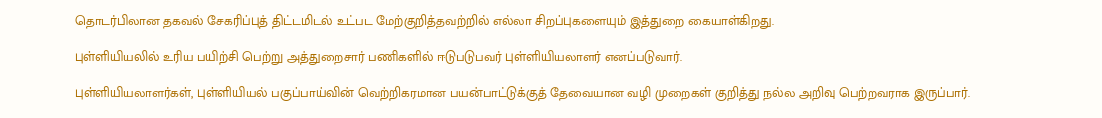தொடர்பிலான தகவல் சேகரிப்புத் திட்டமிடல் உட்பட மேற்குறித்தவற்றில் எல்லா சிறப்புகளையும் இத்துறை கையாள்கிறது.

புள்ளியியலில் உரிய பயிற்சி பெற்று அத்துறைசார் பணிகளில் ஈடுபடுபவர் புள்ளியியலாளர் எனப்படுவார்.

புள்ளியியலாளர்கள், புள்ளியியல் பகுப்பாய்வின் வெற்றிகரமான பயன்பாட்டுக்குத் தேவையான வழி முறைகள் குறித்து நல்ல அறிவு பெற்றவராக இருப்பார்.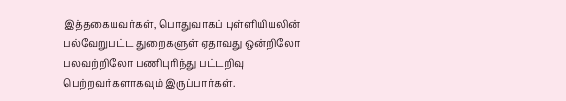இத்தகையவர்கள், பொதுவாகப் புள்ளியியலின் பல்வேறுபட்ட துறைகளுள் ஏதாவது ஒன்றிலோ பலவற்றிலோ பணிபுரிந்து பட்டறிவு பெற்றவர்களாகவும் இருப்பார்கள்.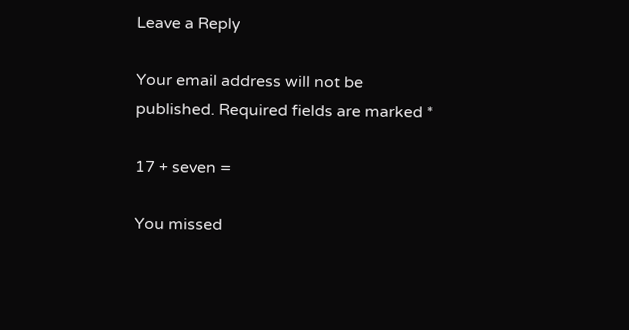Leave a Reply

Your email address will not be published. Required fields are marked *

17 + seven =

You missed